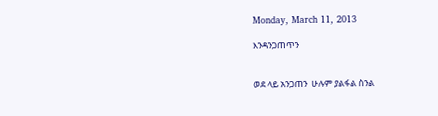Monday, March 11, 2013

እንዳንጋጠጥን


ወደ ላይ አንጋጠን  ሁሉም ያልፋል ስንል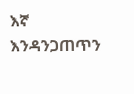እኛ እንዳንጋጠጥን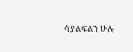ሳያልፍልን ሁሉ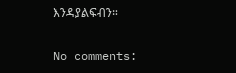እንዳያልፍብን።

No comments: